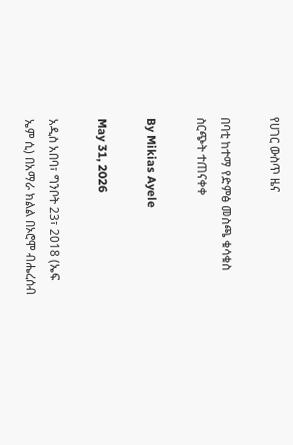የሀገር ውስጥ ዜና

በባቲ ከተማ የድምፅ መስጫ ቁሳቁስ ስርጭት ተጠናቀቀ

By Mikias Ayele

May 31, 2026

አዲስ አበባ፣ ግንቦት 23፣ 2018 (ኤፍ ኤም ሲ) በአማራ ክልል በኦሮሞ ብሔረሰብ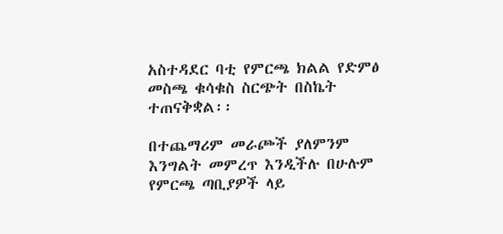አስተዳደር ባቲ የምርጫ ክልል የድምፅ መስጫ ቁሳቁስ ስርጭት በስኬት ተጠናቅቋል፡፡

በተጨማሪም መራጮች ያለምንም እንግልት መምረጥ እንዲችሉ በሁሉም የምርጫ ጣቢያዎች ላይ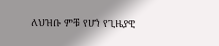ለህዝቡ ምቹ የሆነ የጊዜያዊ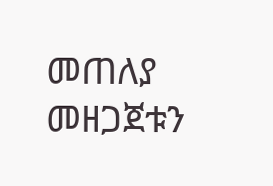መጠለያ መዘጋጀቱን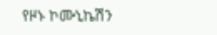የዞኑ ኮሙኒኬሽን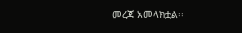መረጃ አመላክቷል፡፡